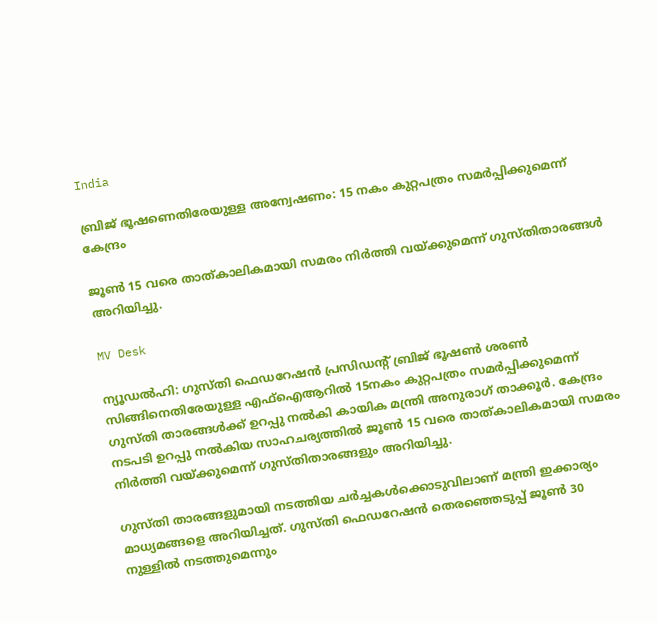India

ബ്രിജ് ഭൂഷണെതിരേയുള്ള അന്വേഷണം: 15 നകം കുറ്റപത്രം സമർപ്പിക്കുമെന്ന് കേന്ദ്രം

ജൂൺ‌ 15 വരെ താത്കാലികമായി സമരം നിർത്തി വയ്ക്കുമെന്ന് ഗുസ്തിതാരങ്ങൾ അറിയിച്ചു.

MV Desk

ന്യൂഡൽഹി: ഗുസ്തി ഫെഡറേഷൻ പ്രസിഡന്‍റ് ബ്രിജ് ഭൂഷൺ ശരൺ സിങ്ങിനെതിരേയുള്ള എഫ്ഐആറിൽ 15നകം കുറ്റപത്രം സമർപ്പിക്കുമെന്ന് ഗുസ്തി താരങ്ങൾക്ക് ഉറപ്പു നൽകി കായിക മന്ത്രി അനുരാഗ് താക്കൂർ. കേന്ദ്രം നടപടി ഉറപ്പു നൽകിയ സാഹചര്യത്തിൽ ജൂൺ‌ 15 വരെ താത്കാലികമായി സമരം നിർത്തി വയ്ക്കുമെന്ന് ഗുസ്തിതാരങ്ങളും അറിയിച്ചു.

ഗുസ്തി താരങ്ങളുമായി നടത്തിയ ചർച്ചകൾക്കൊടുവിലാണ് മന്ത്രി ഇക്കാര്യം മാധ്യമങ്ങളെ അറിയിച്ചത്. ഗുസ്തി ഫെഡറേഷൻ തെരഞ്ഞെടുപ്പ് ജൂൺ 30 നുള്ളിൽ നടത്തുമെന്നും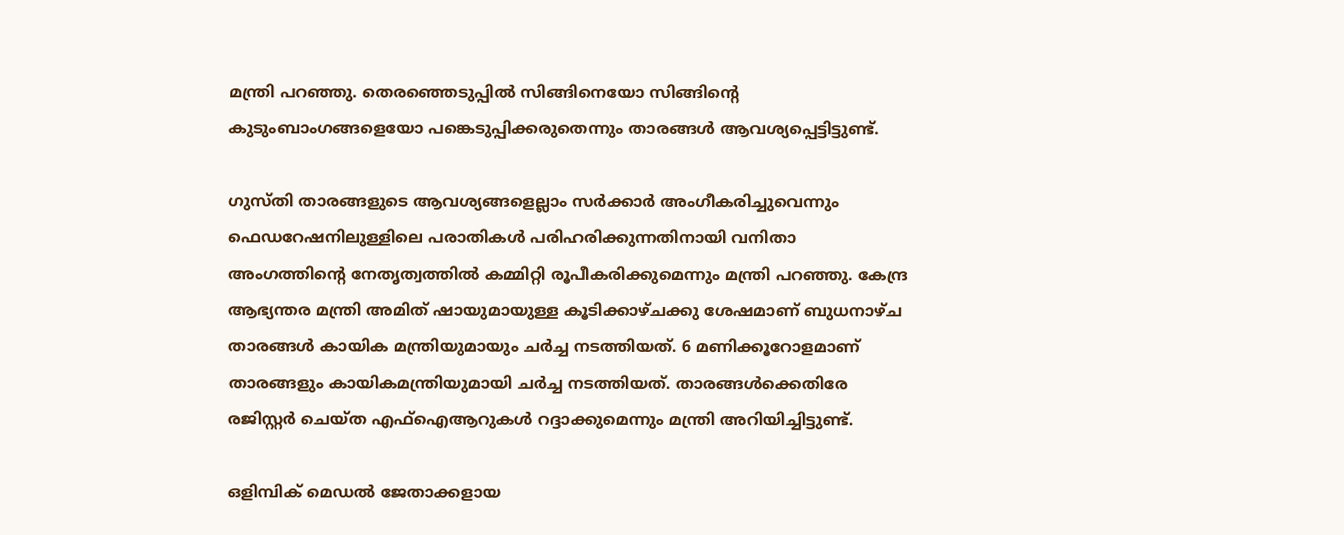മന്ത്രി പറഞ്ഞു. തെരഞ്ഞെടുപ്പിൽ സിങ്ങിനെയോ സിങ്ങിന്‍റെ കുടുംബാംഗങ്ങളെയോ പങ്കെടുപ്പിക്കരുതെന്നും താരങ്ങൾ ആവശ്യപ്പെട്ടിട്ടുണ്ട്.

ഗുസ്തി താരങ്ങളുടെ ആവശ്യങ്ങളെല്ലാം സർക്കാർ അംഗീകരിച്ചുവെന്നും ഫെഡറേഷനിലുള്ളിലെ പരാതികൾ പരിഹരിക്കുന്നതിനായി വനിതാ അംഗത്തിന്‍റെ നേതൃത്വത്തിൽ കമ്മിറ്റി രൂപീകരിക്കുമെന്നും മന്ത്രി പറഞ്ഞു. കേന്ദ്ര ആഭ്യന്തര മന്ത്രി അമിത് ഷായുമായുള്ള കൂടിക്കാഴ്ചക്കു ശേഷമാണ് ബുധനാഴ്ച താരങ്ങൾ കായിക മന്ത്രിയുമായും ചർച്ച നടത്തിയത്. 6 മണിക്കൂറോളമാണ് താരങ്ങളും കായികമന്ത്രിയുമായി ചർച്ച നടത്തിയത്. താരങ്ങൾക്കെതിരേ രജിസ്റ്റർ ചെയ്ത എഫ്ഐആറുകൾ റദ്ദാക്കുമെന്നും മന്ത്രി അറിയിച്ചിട്ടുണ്ട്.

ഒളിമ്പിക് മെഡൽ ജേതാക്കളായ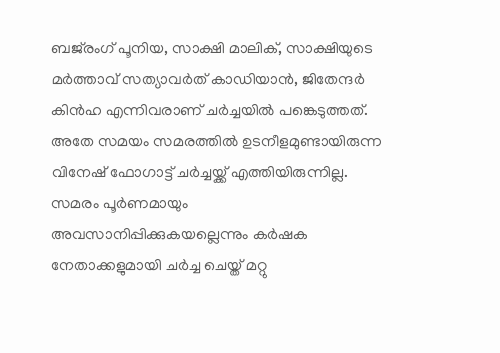ബജ്‌രംഗ് പൂനിയ, സാക്ഷി മാലിക്, സാക്ഷിയുടെ മർത്താവ് സത്യാവർത് കാഡിയാൻ, ജിതേന്ദർ കിൻഹ എന്നിവരാണ് ചർച്ചയിൽ പങ്കെടുത്തത്. അതേ സമയം സമരത്തിൽ ഉടനീളമുണ്ടായിരുന്ന വിനേഷ് ഫോഗാട്ട് ചർച്ചയ്ക്ക് എത്തിയിരുന്നില്ല. സമരം പൂർണമായും അവസാനിപ്പിക്കുകയല്ലെന്നും കർഷക നേതാക്കളുമായി ചർച്ച ചെയ്ത് മറ്റു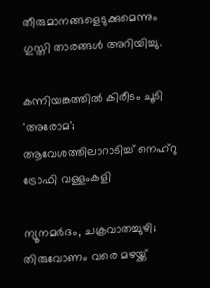തീരുമാനങ്ങളെടുക്കുമെന്നും ഗുസ്തി താരങ്ങൾ അറിയിച്ചു.

കന്നിയങ്കത്തിൽ കിരീടം ചൂടി 'അരോമ'; ആവേശത്തിലാറാടിച്ച് നെഹ്റു ട്രോഫി വള്ളംകളി

ന്യൂനമർദം, ചക്രവാതച്ചുഴി; തിരുവോണം വരെ മഴയ്ക്ക്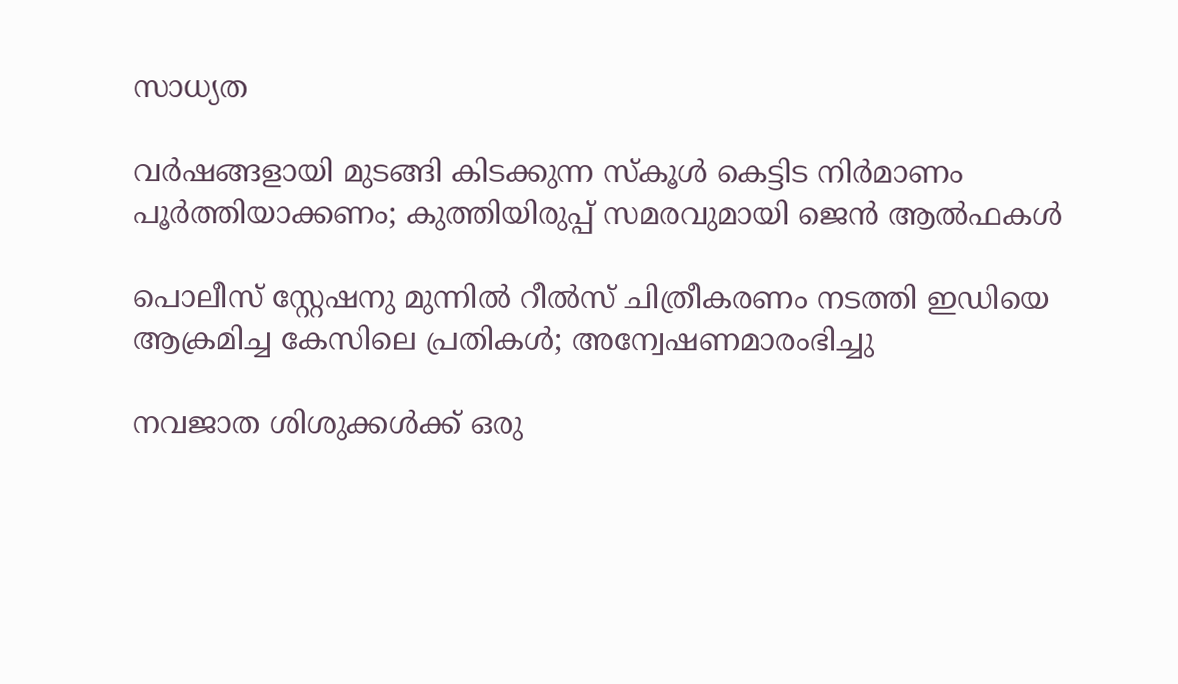സാധ്യത

വർഷങ്ങളായി മുടങ്ങി കിടക്കുന്ന സ്കൂൾ കെട്ടിട നിർമാണം പൂർത്തിയാക്കണം; കുത്തിയിരുപ്പ് സമരവുമായി ജെൻ ആൽഫകൾ

പൊലീസ് സ്റ്റേഷനു മുന്നിൽ റീൽസ് ചിത്രീകരണം നടത്തി ഇഡിയെ ആക്രമിച്ച കേസിലെ പ്രതികൾ; അന്വേഷണമാരംഭിച്ചു

നവജാത ശിശുക്കൾക്ക് ഒരു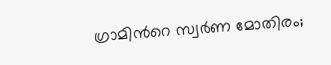ഗ്രാമിന്‍റെ സ്വർണ മോതിരം;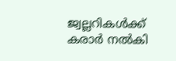ജ്വല്ലറികൾക്ക് കരാർ നൽകി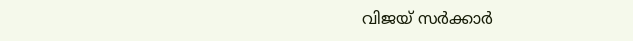വിജയ് സർക്കാർ